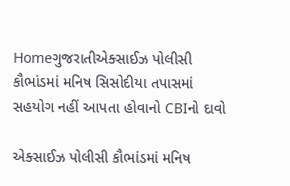Homeગુજરાતીએક્સાઈઝ પોલીસી કૌભાંડમાં મનિષ સિસોદીયા તપાસમાં સહયોગ નહીં આપતા હોવાનો CBIનો દાવો

એક્સાઈઝ પોલીસી કૌભાંડમાં મનિષ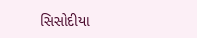સિસોદીયા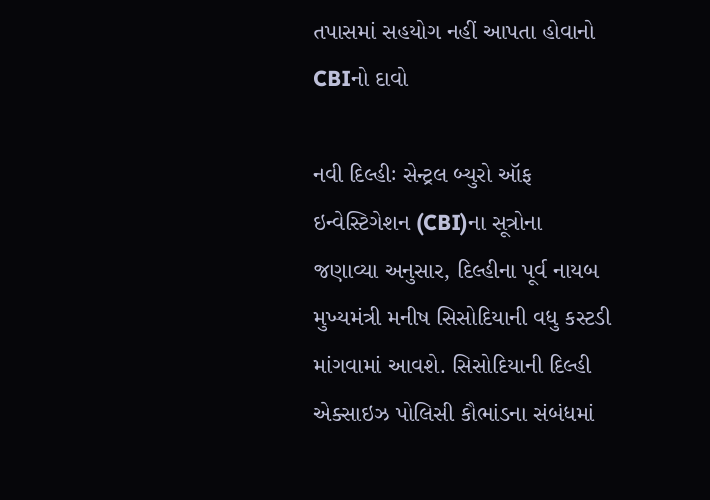તપાસમાં સહયોગ નહીં આપતા હોવાનો CBIનો દાવો

નવી દિલ્હીઃ સેન્ટ્રલ બ્યુરો ઑફ ઇન્વેસ્ટિગેશન (CBI)ના સૂત્રોના જણાવ્યા અનુસાર, દિલ્હીના પૂર્વ નાયબ મુખ્યમંત્રી મનીષ સિસોદિયાની વધુ કસ્ટડી માંગવામાં આવશે. સિસોદિયાની દિલ્હી એક્સાઇઝ પોલિસી કૌભાંડના સંબંધમાં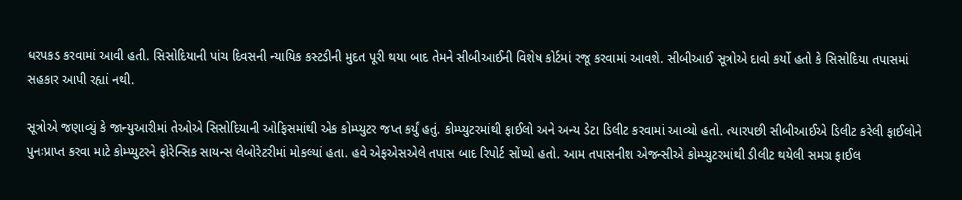ધરપકડ કરવામાં આવી હતી. સિસોદિયાની પાંચ દિવસની ન્યાયિક કસ્ટડીની મુદત પૂરી થયા બાદ તેમને સીબીઆઈની વિશેષ કોર્ટમાં રજૂ કરવામાં આવશે. સીબીઆઈ સૂત્રોએ દાવો કર્યો હતો કે સિસોદિયા તપાસમાં સહકાર આપી રહ્યાં નથી.

સૂત્રોએ જણાવ્યું કે જાન્યુઆરીમાં તેઓએ સિસોદિયાની ઓફિસમાંથી એક કોમ્પ્યુટર જપ્ત કર્યું હતું. કોમ્પ્યુટરમાંથી ફાઈલો અને અન્ય ડેટા ડિલીટ કરવામાં આવ્યો હતો. ત્યારપછી સીબીઆઈએ ડિલીટ કરેલી ફાઈલોને પુનઃપ્રાપ્ત કરવા માટે કોમ્પ્યુટરને ફોરેન્સિક સાયન્સ લેબોરેટરીમાં મોકલ્યાં હતા. હવે એફએસએલે તપાસ બાદ રિપોર્ટ સોંપ્યો હતો. આમ તપાસનીશ એજન્સીએ કોમ્પ્યુટરમાંથી ડીલીટ થયેલી સમગ્ર ફાઈલ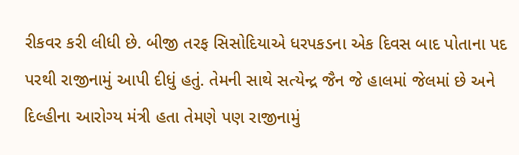રીકવર કરી લીધી છે. બીજી તરફ સિસોદિયાએ ધરપકડના એક દિવસ બાદ પોતાના પદ પરથી રાજીનામું આપી દીધું હતું. તેમની સાથે સત્યેન્દ્ર જૈન જે હાલમાં જેલમાં છે અને દિલ્હીના આરોગ્ય મંત્રી હતા તેમણે પણ રાજીનામું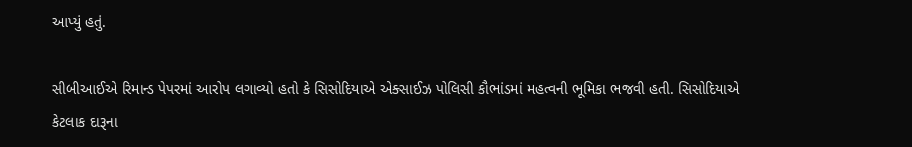આપ્યું હતું.

સીબીઆઈએ રિમાન્ડ પેપરમાં આરોપ લગાવ્યો હતો કે સિસોદિયાએ એક્સાઈઝ પોલિસી કૌભાંડમાં મહત્વની ભૂમિકા ભજવી હતી. સિસોદિયાએ કેટલાક દારૂના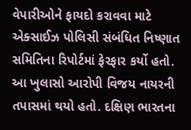વેપારીઓને ફાયદો કરાવવા માટે એક્સાઈઝ પોલિસી સંબંધિત નિષ્ણાત સમિતિના રિપોર્ટમાં ફેરફાર કર્યો હતો. આ ખુલાસો આરોપી વિજય નાયરની તપાસમાં થયો હતો. દક્ષિણ ભારતના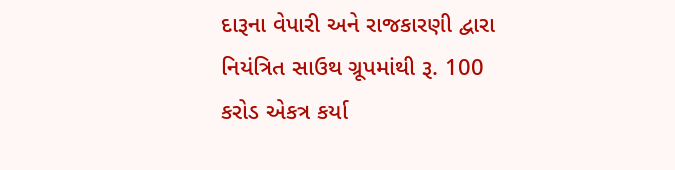દારૂના વેપારી અને રાજકારણી દ્વારા નિયંત્રિત સાઉથ ગ્રૂપમાંથી રૂ. 100 કરોડ એકત્ર કર્યા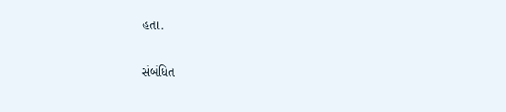હતા.

સંબંધિત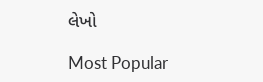લેખો

Most Popular